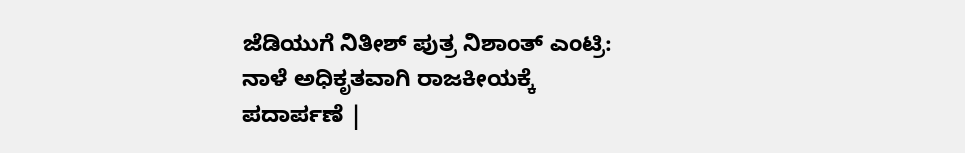ಜೆಡಿಯುಗೆ ನಿತೀಶ್ ಪುತ್ರ ನಿಶಾಂತ್ ಎಂಟ್ರಿ: ನಾಳೆ ಅಧಿಕೃತವಾಗಿ ರಾಜಕೀಯಕ್ಕೆ ಪದಾರ್ಪಣೆ |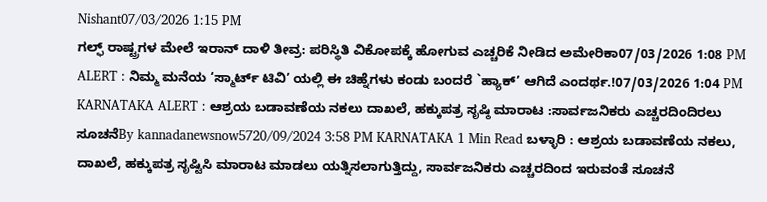Nishant07/03/2026 1:15 PM
ಗಲ್ಫ್ ರಾಷ್ಟ್ರಗಳ ಮೇಲೆ ಇರಾನ್ ದಾಳಿ ತೀವ್ರ: ಪರಿಸ್ಥಿತಿ ವಿಕೋಪಕ್ಕೆ ಹೋಗುವ ಎಚ್ಚರಿಕೆ ನೀಡಿದ ಅಮೇರಿಕಾ07/03/2026 1:08 PM
ALERT : ನಿಮ್ಮ ಮನೆಯ ‘ಸ್ಮಾರ್ಟ್ ಟಿವಿ’ ಯಲ್ಲಿ ಈ ಚಿಹ್ನೆಗಳು ಕಂಡು ಬಂದರೆ `ಹ್ಯಾಕ್’ ಆಗಿದೆ ಎಂದರ್ಥ.!07/03/2026 1:04 PM
KARNATAKA ALERT : ಆಶ್ರಯ ಬಡಾವಣೆಯ ನಕಲು ದಾಖಲೆ, ಹಕ್ಕುಪತ್ರ ಸೃಷ್ಠಿ ಮಾರಾಟ :ಸಾರ್ವಜನಿಕರು ಎಚ್ಚರದಿಂದಿರಲು ಸೂಚನೆBy kannadanewsnow5720/09/2024 3:58 PM KARNATAKA 1 Min Read ಬಳ್ಳಾರಿ : ಆಶ್ರಯ ಬಡಾವಣೆಯ ನಕಲು, ದಾಖಲೆ, ಹಕ್ಕುಪತ್ರ ಸೃಷ್ಟಿಸಿ ಮಾರಾಟ ಮಾಡಲು ಯತ್ನಿಸಲಾಗುತ್ತಿದ್ದು, ಸಾರ್ವಜನಿಕರು ಎಚ್ಚರದಿಂದ ಇರುವಂತೆ ಸೂಚನೆ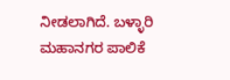ನೀಡಲಾಗಿದೆ. ಬಳ್ಳಾರಿ ಮಹಾನಗರ ಪಾಲಿಕೆ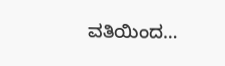ವತಿಯಿಂದ…